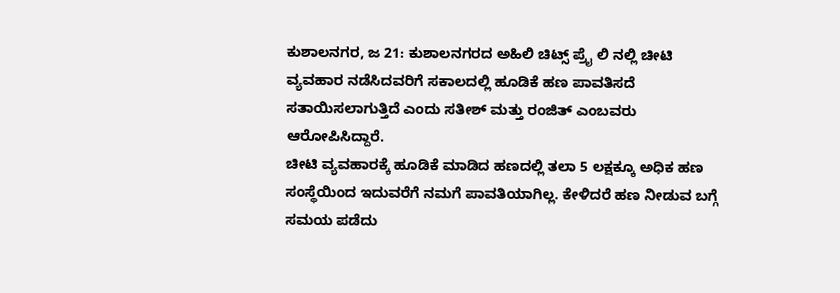ಕುಶಾಲನಗರ, ಜ 21: ಕುಶಾಲನಗರದ ಅಹಿಲಿ ಚಿಟ್ಸ್ ಪ್ರೈ ಲಿ ನಲ್ಲಿ ಚೀಟಿ ವ್ಯವಹಾರ ನಡೆಸಿದವರಿಗೆ ಸಕಾಲದಲ್ಲಿ ಹೂಡಿಕೆ ಹಣ ಪಾವತಿಸದೆ ಸತಾಯಿಸಲಾಗುತ್ತಿದೆ ಎಂದು ಸತೀಶ್ ಮತ್ತು ರಂಜಿತ್ ಎಂಬವರು ಆರೋಪಿಸಿದ್ದಾರೆ.
ಚೀಟಿ ವ್ಯವಹಾರಕ್ಕೆ ಹೂಡಿಕೆ ಮಾಡಿದ ಹಣದಲ್ಲಿ ತಲಾ 5 ಲಕ್ಷಕ್ಕೂ ಅಧಿಕ ಹಣ ಸಂಸ್ಥೆಯಿಂದ ಇದುವರೆಗೆ ನಮಗೆ ಪಾವತಿಯಾಗಿಲ್ಲ. ಕೇಳಿದರೆ ಹಣ ನೀಡುವ ಬಗ್ಗೆ ಸಮಯ ಪಡೆದು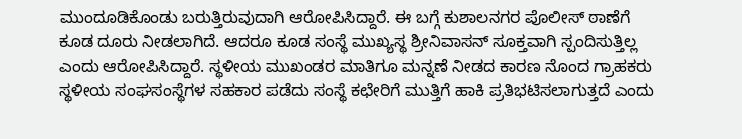ಮುಂದೂಡಿಕೊಂಡು ಬರುತ್ತಿರುವುದಾಗಿ ಆರೋಪಿಸಿದ್ದಾರೆ. ಈ ಬಗ್ಗೆ ಕುಶಾಲನಗರ ಪೊಲೀಸ್ ಠಾಣೆಗೆ ಕೂಡ ದೂರು ನೀಡಲಾಗಿದೆ. ಆದರೂ ಕೂಡ ಸಂಸ್ಥೆ ಮುಖ್ಯಸ್ಥ ಶ್ರೀನಿವಾಸನ್ ಸೂಕ್ತವಾಗಿ ಸ್ಪಂದಿಸುತ್ತಿಲ್ಲ ಎಂದು ಆರೋಪಿಸಿದ್ದಾರೆ. ಸ್ಥಳೀಯ ಮುಖಂಡರ ಮಾತಿಗೂ ಮನ್ನಣೆ ನೀಡದ ಕಾರಣ ನೊಂದ ಗ್ರಾಹಕರು ಸ್ಥಳೀಯ ಸಂಘಸಂಸ್ಥೆಗಳ ಸಹಕಾರ ಪಡೆದು ಸಂಸ್ಥೆ ಕಛೇರಿಗೆ ಮುತ್ತಿಗೆ ಹಾಕಿ ಪ್ರತಿಭಟಿಸಲಾಗುತ್ತದೆ ಎಂದು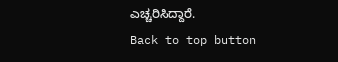ಎಚ್ಚರಿಸಿದ್ದಾರೆ.
Back to top button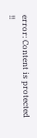error: Content is protected !!